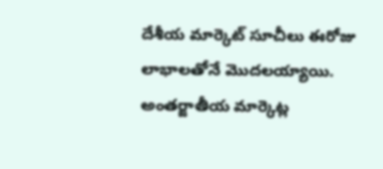దేశీయ మార్కెట్ సూచీలు ఈరోజు లాభాలతోనే మొదలయ్యాయి. అంతర్జాతీయ మార్కెట్ల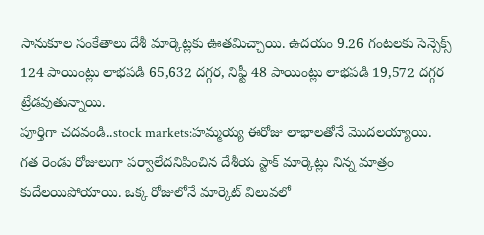సానుకూల సంకేతాలు దేశీ మార్కెట్లకు ఊతమిచ్చాయి. ఉదయం 9.26 గంటలకు సెన్సెక్స్ 124 పాయింట్లు లాభపడి 65,632 దగ్గర, నిఫ్టీ 48 పాయింట్లు లాభపడి 19,572 దగ్గర ట్రేడవుతున్నాయి.
పూర్తిగా చదవండి..stock markets:హమ్మయ్య ఈరోజు లాభాలతోనే మొదలయ్యాయి.
గత రెండు రోజులుగా పర్వాలేదనిపించిన దేశీయ స్టాక్ మార్కెట్లు నిన్న మాత్రం కుదేలయిపోయాయి. ఒక్క రోజులోనే మార్కెట్ విలువలో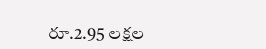రూ.2.95 లక్షల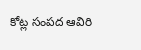కోట్ల సంపద ఆవిరి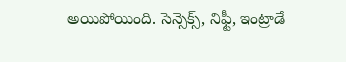అయిపోయింది. సెన్సెక్స్, నిఫ్టీ, ఇంట్రాడే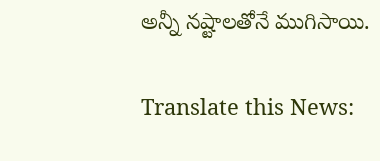అన్నీ నష్టాలతోనే ముగిసాయి.

Translate this News: